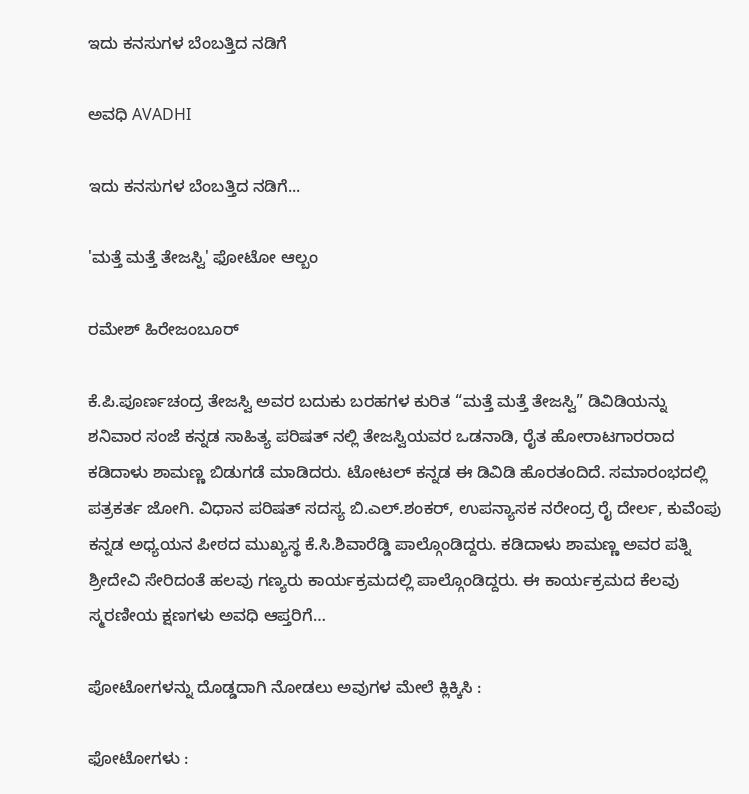ಇದು ಕನಸುಗಳ ಬೆಂಬತ್ತಿದ ನಡಿಗೆ‍

ಅವಧಿ AVADHI

ಇದು ಕನಸುಗಳ ಬೆಂಬತ್ತಿದ ನಡಿಗೆ...

'ಮತ್ತೆ ಮತ್ತೆ ತೇಜಸ್ವಿ' ಫೋಟೋ ಆಲ್ಬಂ

ರಮೇಶ್ ಹಿರೇಜಂಬೂರ್

ಕೆ.ಪಿ.ಪೂರ್ಣಚಂದ್ರ ತೇಜಸ್ವಿ ಅವರ ಬದುಕು ಬರಹಗಳ ಕುರಿತ “ಮತ್ತೆ ಮತ್ತೆ ತೇಜಸ್ವಿ” ಡಿವಿಡಿಯನ್ನು ಶನಿವಾರ ಸಂಜೆ ಕನ್ನಡ ಸಾಹಿತ್ಯ ಪರಿಷತ್ ನಲ್ಲಿ ತೇಜಸ್ವಿಯವರ ಒಡನಾಡಿ, ರೈತ ಹೋರಾಟಗಾರರಾದ ಕಡಿದಾಳು ಶಾಮಣ್ಣ ಬಿಡುಗಡೆ ಮಾಡಿದರು. ಟೋಟಲ್ ಕನ್ನಡ ಈ ಡಿವಿಡಿ ಹೊರತಂದಿದೆ. ಸಮಾರಂಭದಲ್ಲಿ ಪತ್ರಕರ್ತ ಜೋಗಿ. ವಿಧಾನ ಪರಿಷತ್ ಸದಸ್ಯ ಬಿ.ಎಲ್.ಶಂಕರ್, ಉಪನ್ಯಾಸಕ ನರೇಂದ್ರ ರೈ ದೇರ್ಲ, ಕುವೆಂಪು ಕನ್ನಡ ಅಧ್ಯಯನ ಪೀಠದ ಮುಖ್ಯಸ್ಥ ಕೆ.ಸಿ.ಶಿವಾರೆಡ್ಡಿ ಪಾಲ್ಗೊಂಡಿದ್ದರು. ಕಡಿದಾಳು ಶಾಮಣ್ಣ ಅವರ ಪತ್ನಿ ಶ್ರೀದೇವಿ ಸೇರಿದಂತೆ ಹಲವು ಗಣ್ಯರು ಕಾರ್ಯಕ್ರಮದಲ್ಲಿ ಪಾಲ್ಗೊಂಡಿದ್ದರು. ಈ ಕಾರ್ಯಕ್ರಮದ ಕೆಲವು ಸ್ಮರಣೀಯ ಕ್ಷಣಗಳು ಅವಧಿ ಆಪ್ತರಿಗೆ…

ಪೋಟೋಗಳನ್ನು ದೊಡ್ಡದಾಗಿ ನೋಡಲು ಅವುಗಳ ಮೇಲೆ ಕ್ಲಿಕ್ಕಿಸಿ :

ಫೋಟೋಗಳು :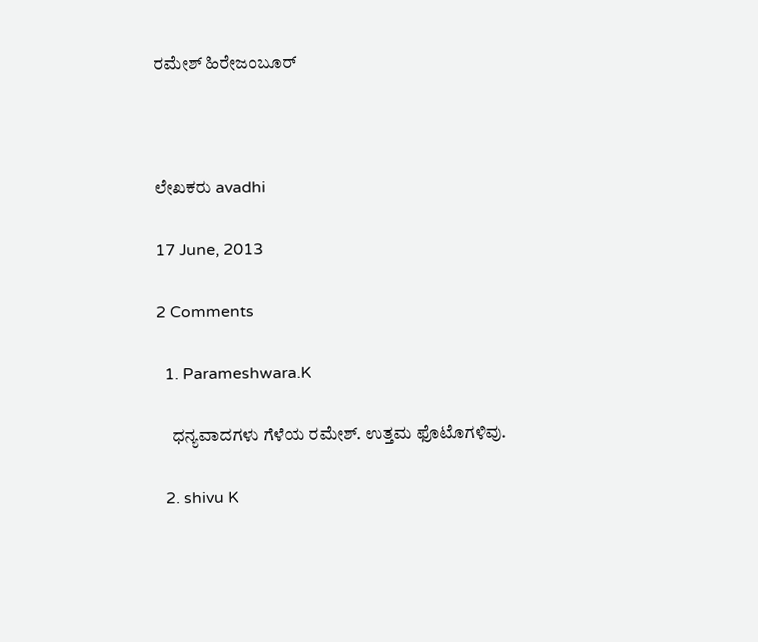ರಮೇಶ್ ಹಿರೇಜಂಬೂರ್



ಲೇಖಕರು avadhi

17 June, 2013

2 Comments

  1. Parameshwara.K

    ಧನ್ಯವಾದಗಳು ಗೆಳೆಯ ರಮೇಶ್. ಉತ್ತಮ ಫೊಟೊಗಳಿವು.

  2. shivu K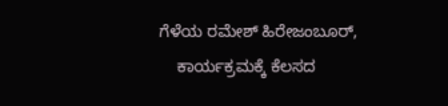ಗೆಳೆಯ ರಮೇಶ್ ಹಿರೇಜಂಬೂರ್,
    ಕಾರ್ಯಕ್ರಮಕ್ಕೆ ಕೆಲಸದ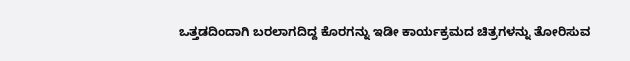ಒತ್ತಡದಿಂದಾಗಿ ಬರಲಾಗದಿದ್ದ ಕೊರಗನ್ನು ಇಡೀ ಕಾರ್ಯಕ್ರಮದ ಚಿತ್ರಗಳನ್ನು ತೋರಿಸುವ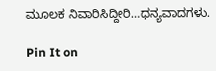ಮೂಲಕ ನಿವಾರಿಸಿದ್ದೀರಿ…ಧನ್ಯವಾದಗಳು.

Pin It on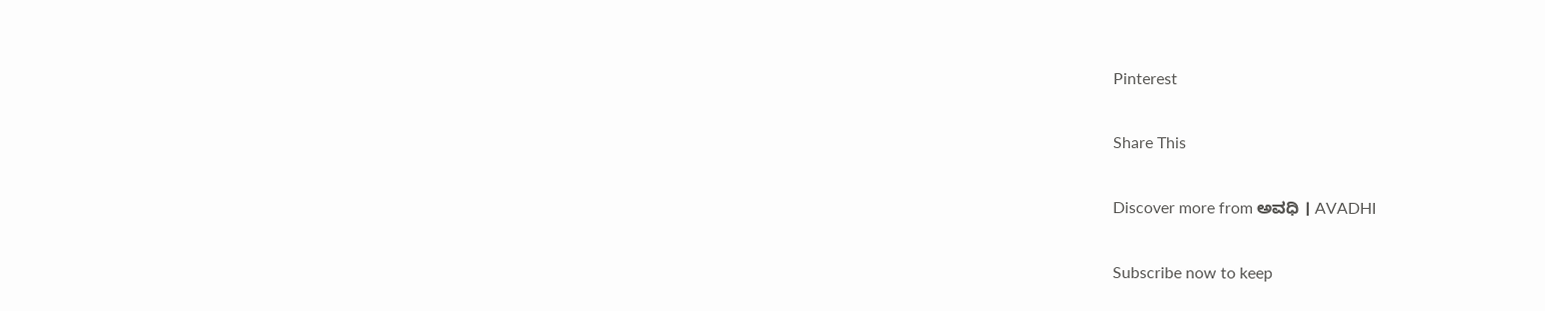Pinterest

Share This

Discover more from ಅವಧಿ । AVADHI

Subscribe now to keep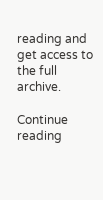reading and get access to the full archive.

Continue reading